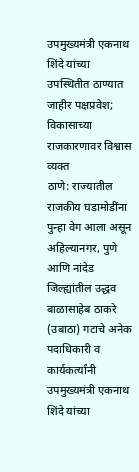उपमुख्यमंत्री एकनाथ शिंदे यांच्या उपस्थितीत ठाण्यात जाहीर पक्षप्रवेश; विकासाच्या राजकारणावर विश्वास व्यक्त
ठाणे: राज्यातील राजकीय घडामोडींना पुन्हा वेग आला असून अहिल्यानगर, पुणे आणि नांदेड जिल्ह्यांतील उद्धव बाळासाहेब ठाकरे (उबाठा) गटाचे अनेक पदाधिकारी व कार्यकर्त्यांनी उपमुख्यमंत्री एकनाथ शिंदे यांच्या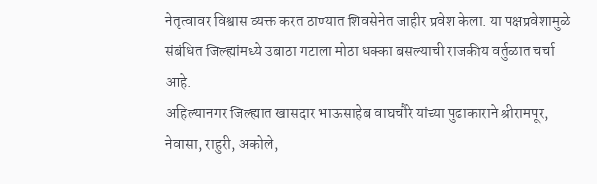नेतृत्वावर विश्वास व्यक्त करत ठाण्यात शिवसेनेत जाहीर प्रवेश केला. या पक्षप्रवेशामुळे संबंधित जिल्ह्यांमध्ये उबाठा गटाला मोठा धक्का बसल्याची राजकीय वर्तुळात चर्चा आहे.
अहिल्यानगर जिल्ह्यात खासदार भाऊसाहेब वाघचौरे यांच्या पुढाकाराने श्रीरामपूर, नेवासा, राहुरी, अकोले,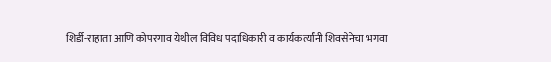शिर्डी-राहाता आणि कोपरगाव येथील विविध पदाधिकारी व कार्यकर्त्यांनी शिवसेनेचा भगवा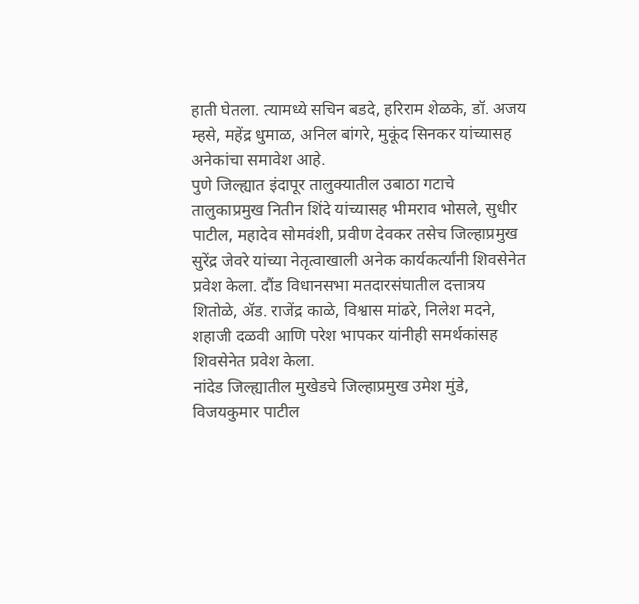हाती घेतला. त्यामध्ये सचिन बडदे, हरिराम शेळके, डॉ. अजय म्हसे, महेंद्र धुमाळ, अनिल बांगरे, मुकूंद सिनकर यांच्यासह अनेकांचा समावेश आहे.
पुणे जिल्ह्यात इंदापूर तालुक्यातील उबाठा गटाचे तालुकाप्रमुख नितीन शिंदे यांच्यासह भीमराव भोसले, सुधीर पाटील, महादेव सोमवंशी, प्रवीण देवकर तसेच जिल्हाप्रमुख सुरेंद्र जेवरे यांच्या नेतृत्वाखाली अनेक कार्यकर्त्यांनी शिवसेनेत प्रवेश केला. दौंड विधानसभा मतदारसंघातील दत्तात्रय शितोळे, ॲड. राजेंद्र काळे, विश्वास मांढरे, निलेश मदने, शहाजी दळवी आणि परेश भापकर यांनीही समर्थकांसह शिवसेनेत प्रवेश केला.
नांदेड जिल्ह्यातील मुखेडचे जिल्हाप्रमुख उमेश मुंडे, विजयकुमार पाटील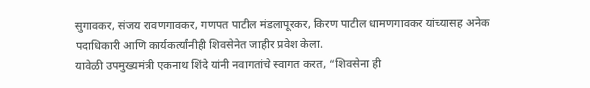सुगावकर, संजय रावणगावकर, गणपत पाटील मंडलापूरकर, किरण पाटील धामणगावकर यांच्यासह अनेक पदाधिकारी आणि कार्यकर्त्यांनीही शिवसेनेत जाहीर प्रवेश केला.
यावेळी उपमुख्यमंत्री एकनाथ शिंदे यांनी नवागतांचे स्वागत करत, “शिवसेना ही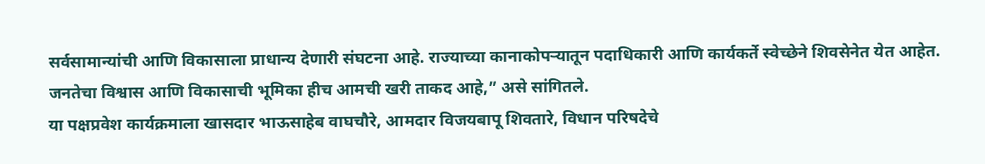सर्वसामान्यांची आणि विकासाला प्राधान्य देणारी संघटना आहे. राज्याच्या कानाकोपऱ्यातून पदाधिकारी आणि कार्यकर्ते स्वेच्छेने शिवसेनेत येत आहेत. जनतेचा विश्वास आणि विकासाची भूमिका हीच आमची खरी ताकद आहे,” असे सांगितले.
या पक्षप्रवेश कार्यक्रमाला खासदार भाऊसाहेब वाघचौरे, आमदार विजयबापू शिवतारे, विधान परिषदेचे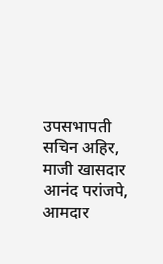उपसभापती सचिन अहिर, माजी खासदार आनंद परांजपे, आमदार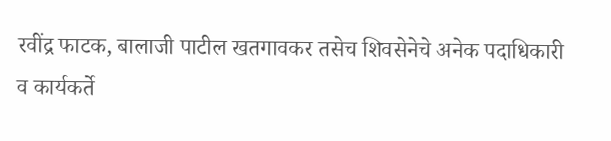रवींद्र फाटक, बालाजी पाटील खतगावकर तसेच शिवसेनेचे अनेक पदाधिकारी व कार्यकर्ते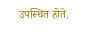उपस्थित होते.